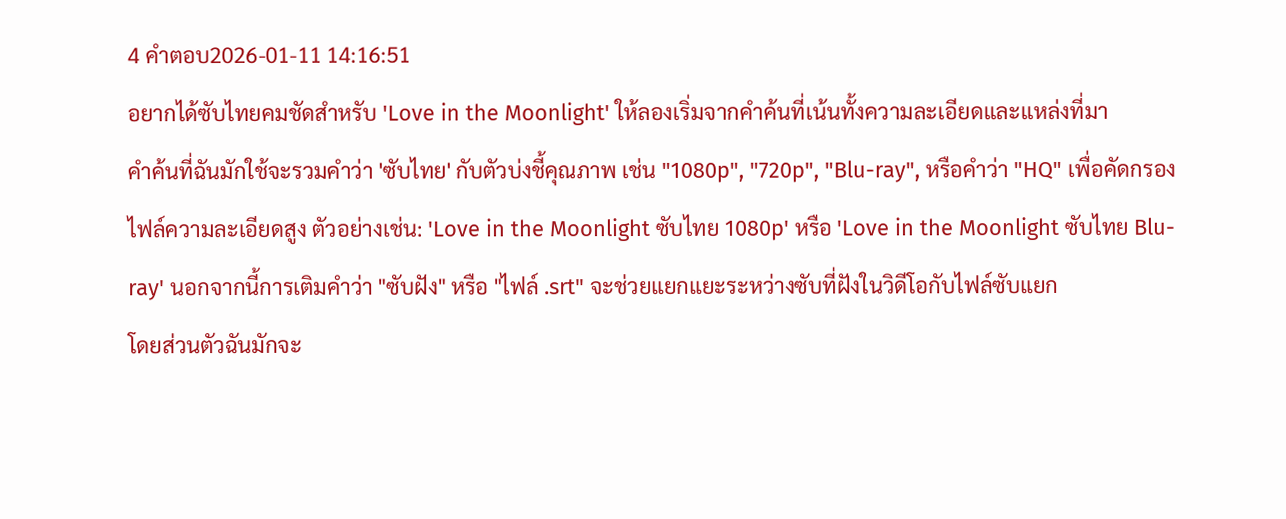4 คำตอบ2026-01-11 14:16:51
อยากได้ซับไทยคมชัดสำหรับ 'Love in the Moonlight' ให้ลองเริ่มจากคำค้นที่เน้นทั้งความละเอียดและแหล่งที่มา
คำค้นที่ฉันมักใช้จะรวมคำว่า 'ซับไทย' กับตัวบ่งชี้คุณภาพ เช่น "1080p", "720p", "Blu-ray", หรือคำว่า "HQ" เพื่อคัดกรองไฟล์ความละเอียดสูง ตัวอย่างเช่น: 'Love in the Moonlight ซับไทย 1080p' หรือ 'Love in the Moonlight ซับไทย Blu-ray' นอกจากนี้การเติมคำว่า "ซับฝัง" หรือ "ไฟล์ .srt" จะช่วยแยกแยะระหว่างซับที่ฝังในวิดีโอกับไฟล์ซับแยก
โดยส่วนตัวฉันมักจะ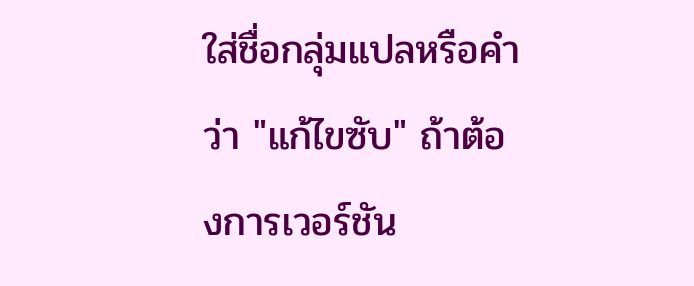ใส่ชื่อกลุ่มแปลหรือคำว่า "แก้ไขซับ" ถ้าต้องการเวอร์ชัน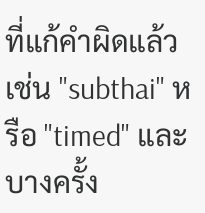ที่แก้คำผิดแล้ว เช่น "subthai" หรือ "timed" และบางครั้ง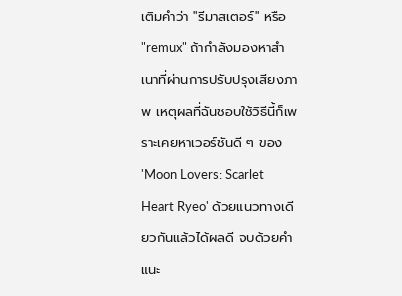เติมคำว่า "รีมาสเตอร์" หรือ "remux" ถ้ากำลังมองหาสำเนาที่ผ่านการปรับปรุงเสียงภาพ เหตุผลที่ฉันชอบใช้วิธีนี้ก็เพราะเคยหาเวอร์ชันดี ๆ ของ 'Moon Lovers: Scarlet Heart Ryeo' ด้วยแนวทางเดียวกันแล้วได้ผลดี จบด้วยคำแนะ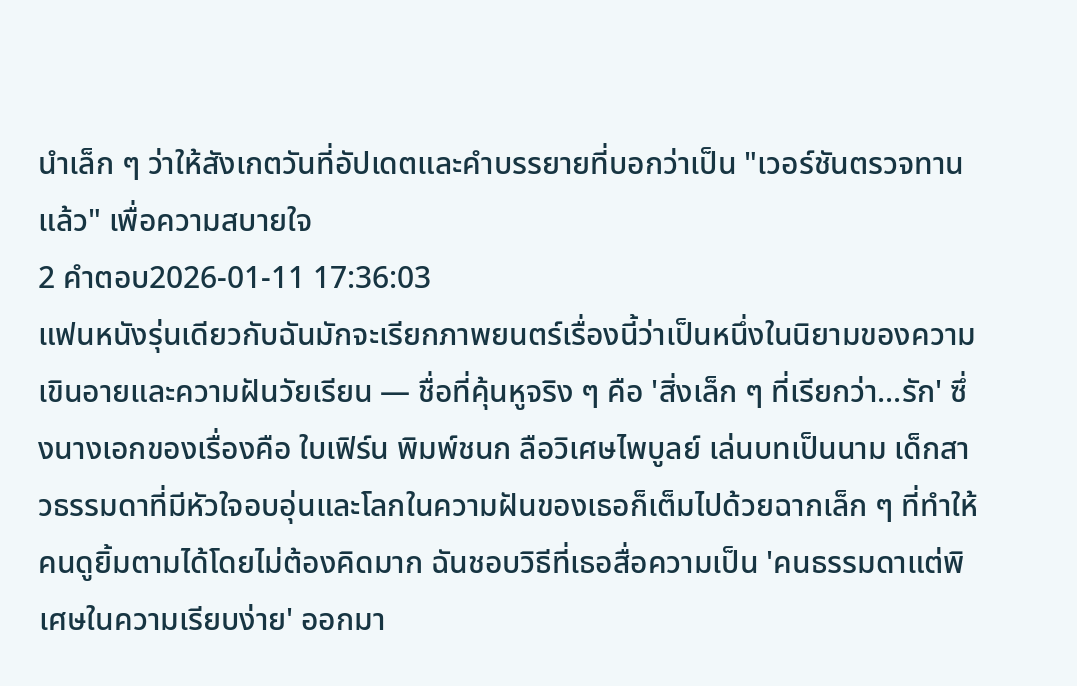นำเล็ก ๆ ว่าให้สังเกตวันที่อัปเดตและคำบรรยายที่บอกว่าเป็น "เวอร์ชันตรวจทานแล้ว" เพื่อความสบายใจ
2 คำตอบ2026-01-11 17:36:03
แฟนหนังรุ่นเดียวกับฉันมักจะเรียกภาพยนตร์เรื่องนี้ว่าเป็นหนึ่งในนิยามของความเขินอายและความฝันวัยเรียน — ชื่อที่คุ้นหูจริง ๆ คือ 'สิ่งเล็ก ๆ ที่เรียกว่า...รัก' ซึ่งนางเอกของเรื่องคือ ใบเฟิร์น พิมพ์ชนก ลือวิเศษไพบูลย์ เล่นบทเป็นนาม เด็กสาวธรรมดาที่มีหัวใจอบอุ่นและโลกในความฝันของเธอก็เต็มไปด้วยฉากเล็ก ๆ ที่ทำให้คนดูยิ้มตามได้โดยไม่ต้องคิดมาก ฉันชอบวิธีที่เธอสื่อความเป็น 'คนธรรมดาแต่พิเศษในความเรียบง่าย' ออกมา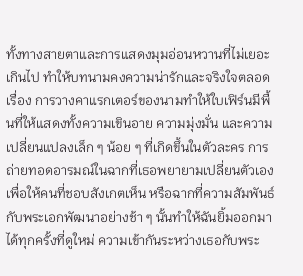ทั้งทางสายตาและการแสดงมุมอ่อนหวานที่ไม่เยอะเกินไป ทำให้บทนามคงความน่ารักและจริงใจตลอดเรื่อง การวางคาแรกเตอร์ของนามทำให้ใบเฟิร์นมีพื้นที่ให้แสดงทั้งความเขินอาย ความมุ่งมั่น และความเปลี่ยนแปลงเล็ก ๆ น้อย ๆ ที่เกิดขึ้นในตัวละคร การถ่ายทอดอารมณ์ในฉากที่เธอพยายามเปลี่ยนตัวเองเพื่อให้คนที่ชอบสังเกตเห็น หรือฉากที่ความสัมพันธ์กับพระเอกพัฒนาอย่างช้า ๆ นั้นทำให้ฉันยิ้มออกมาได้ทุกครั้งที่ดูใหม่ ความเข้ากันระหว่างเธอกับพระ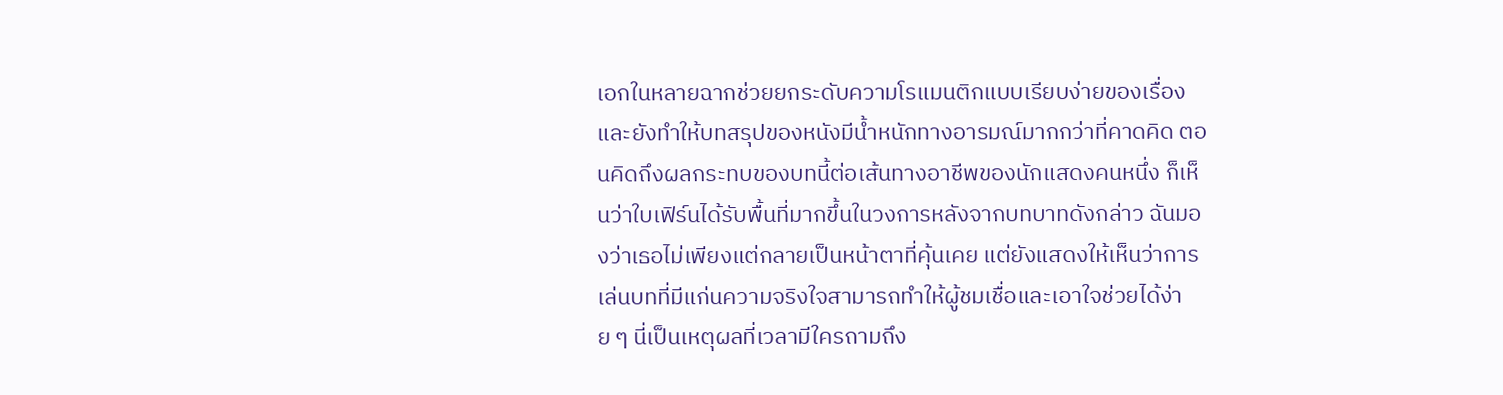เอกในหลายฉากช่วยยกระดับความโรแมนติกแบบเรียบง่ายของเรื่อง และยังทำให้บทสรุปของหนังมีน้ำหนักทางอารมณ์มากกว่าที่คาดคิด ตอนคิดถึงผลกระทบของบทนี้ต่อเส้นทางอาชีพของนักแสดงคนหนึ่ง ก็เห็นว่าใบเฟิร์นได้รับพื้นที่มากขึ้นในวงการหลังจากบทบาทดังกล่าว ฉันมองว่าเธอไม่เพียงแต่กลายเป็นหน้าตาที่คุ้นเคย แต่ยังแสดงให้เห็นว่าการเล่นบทที่มีแก่นความจริงใจสามารถทำให้ผู้ชมเชื่อและเอาใจช่วยได้ง่าย ๆ นี่เป็นเหตุผลที่เวลามีใครถามถึง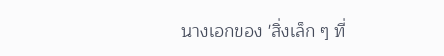นางเอกของ 'สิ่งเล็ก ๆ ที่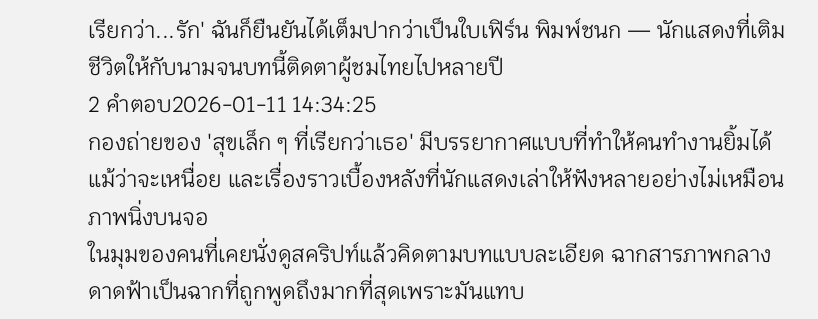เรียกว่า...รัก' ฉันก็ยืนยันได้เต็มปากว่าเป็นใบเฟิร์น พิมพ์ชนก — นักแสดงที่เติมชีวิตให้กับนามจนบทนี้ติดตาผู้ชมไทยไปหลายปี
2 คำตอบ2026-01-11 14:34:25
กองถ่ายของ 'สุขเล็ก ๆ ที่เรียกว่าเธอ' มีบรรยากาศแบบที่ทำให้คนทำงานยิ้มได้แม้ว่าจะเหนื่อย และเรื่องราวเบื้องหลังที่นักแสดงเล่าให้ฟังหลายอย่างไม่เหมือนภาพนิ่งบนจอ
ในมุมของคนที่เคยนั่งดูสคริปท์แล้วคิดตามบทแบบละเอียด ฉากสารภาพกลางดาดฟ้าเป็นฉากที่ถูกพูดถึงมากที่สุดเพราะมันแทบ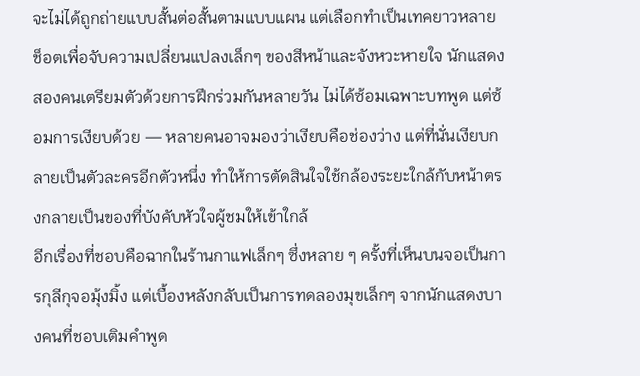จะไม่ได้ถูกถ่ายแบบสั้นต่อสั้นตามแบบแผน แต่เลือกทำเป็นเทคยาวหลายช็อตเพื่อจับความเปลี่ยนแปลงเล็กๆ ของสีหน้าและจังหวะหายใจ นักแสดงสองคนเตรียมตัวด้วยการฝึกร่วมกันหลายวัน ไม่ได้ซ้อมเฉพาะบทพูด แต่ซ้อมการเงียบด้วย — หลายคนอาจมองว่าเงียบคือช่องว่าง แต่ที่นั่นเงียบกลายเป็นตัวละครอีกตัวหนึ่ง ทำให้การตัดสินใจใช้กล้องระยะใกล้กับหน้าตรงกลายเป็นของที่บังคับหัวใจผู้ชมให้เข้าใกล้
อีกเรื่องที่ชอบคือฉากในร้านกาแฟเล็กๆ ซึ่งหลาย ๆ ครั้งที่เห็นบนจอเป็นการกุลีกุจอมุ้งมิ้ง แต่เบื้องหลังกลับเป็นการทดลองมุขเล็กๆ จากนักแสดงบางคนที่ชอบเติมคำพูด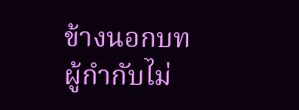ข้างนอกบท ผู้กำกับไม่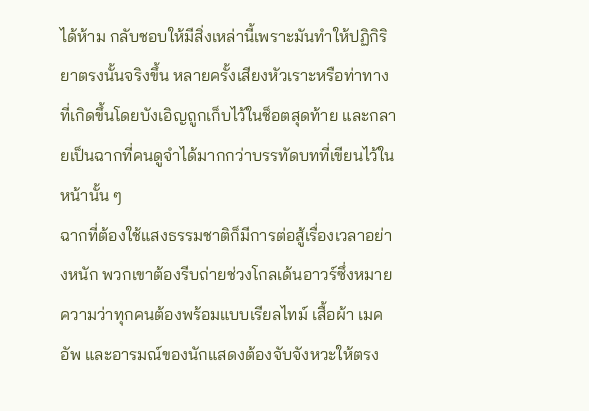ได้ห้าม กลับชอบให้มีสิ่งเหล่านี้เพราะมันทำให้ปฏิกิริยาตรงนั้นจริงขึ้น หลายครั้งเสียงหัวเราะหรือท่าทางที่เกิดขึ้นโดยบังเอิญถูกเก็บไว้ในช็อตสุดท้าย และกลายเป็นฉากที่คนดูจำได้มากกว่าบรรทัดบทที่เขียนไว้ในหน้านั้น ๆ
ฉากที่ต้องใช้แสงธรรมชาติก็มีการต่อสู้เรื่องเวลาอย่างหนัก พวกเขาต้องรีบถ่ายช่วงโกลเด้นอาวร์ซึ่งหมายความว่าทุกคนต้องพร้อมแบบเรียลไทม์ เสื้อผ้า เมคอัพ และอารมณ์ของนักแสดงต้องจับจังหวะให้ตรง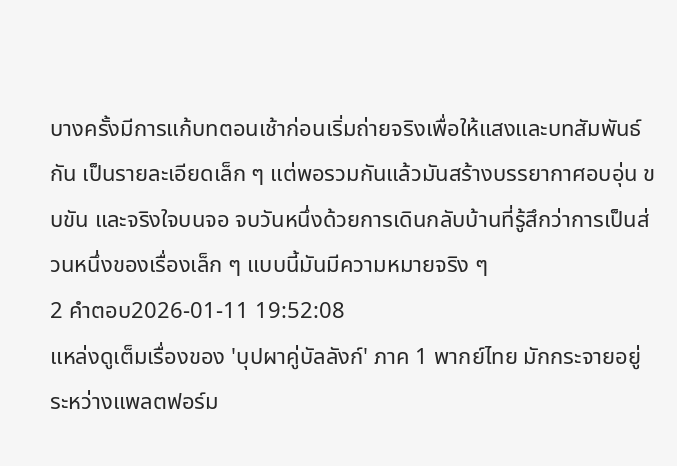บางครั้งมีการแก้บทตอนเช้าก่อนเริ่มถ่ายจริงเพื่อให้แสงและบทสัมพันธ์กัน เป็นรายละเอียดเล็ก ๆ แต่พอรวมกันแล้วมันสร้างบรรยากาศอบอุ่น ขบขัน และจริงใจบนจอ จบวันหนึ่งด้วยการเดินกลับบ้านที่รู้สึกว่าการเป็นส่วนหนึ่งของเรื่องเล็ก ๆ แบบนี้มันมีความหมายจริง ๆ
2 คำตอบ2026-01-11 19:52:08
แหล่งดูเต็มเรื่องของ 'บุปผาคู่บัลลังก์' ภาค 1 พากย์ไทย มักกระจายอยู่ระหว่างแพลตฟอร์ม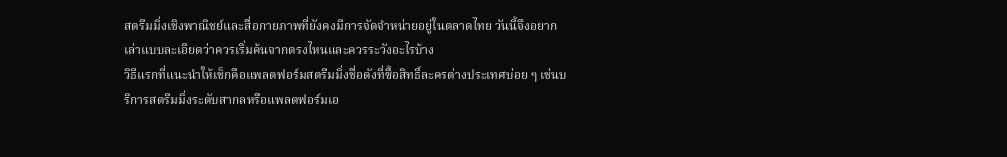สตรีมมิ่งเชิงพาณิชย์และสื่อกายภาพที่ยังคงมีการจัดจำหน่ายอยู่ในตลาดไทย วันนี้จึงอยากเล่าแบบละเอียดว่าควรเริ่มค้นจากตรงไหนและควรระวังอะไรบ้าง
วิธีแรกที่แนะนำให้เช็กคือแพลตฟอร์มสตรีมมิ่งชื่อดังที่ซื้อสิทธิ์ละครต่างประเทศบ่อย ๆ เช่นบริการสตรีมมิ่งระดับสากลหรือแพลตฟอร์มเอ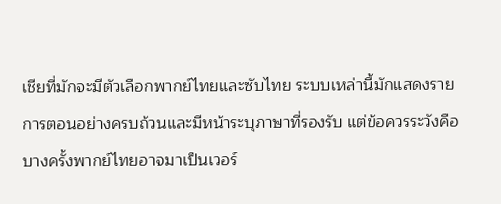เชียที่มักจะมีตัวเลือกพากย์ไทยและซับไทย ระบบเหล่านี้มักแสดงรายการตอนอย่างครบถ้วนและมีหน้าระบุภาษาที่รองรับ แต่ข้อควรระวังคือบางครั้งพากย์ไทยอาจมาเป็นเวอร์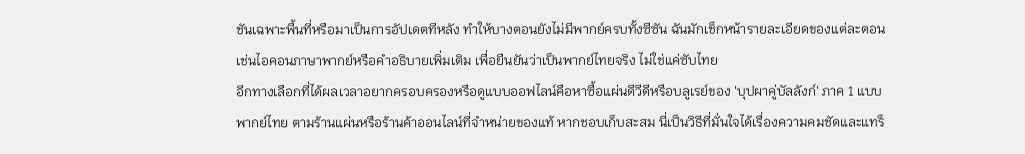ชันเฉพาะพื้นที่หรือมาเป็นการอัปเดตทีหลัง ทำให้บางตอนยังไม่มีพากย์ครบทั้งซีซัน ฉันมักเช็กหน้ารายละเอียดของแต่ละตอน เช่นไอคอนภาษาพากย์หรือคำอธิบายเพิ่มเติม เพื่อยืนยันว่าเป็นพากย์ไทยจริง ไม่ใช่แค่ซับไทย
อีกทางเลือกที่ได้ผลเวลาอยากครอบครองหรือดูแบบออฟไลน์คือหาซื้อแผ่นดีวีดีหรือบลูเรย์ของ 'บุปผาคู่บัลลังก์' ภาค 1 แบบพากย์ไทย ตามร้านแผ่นหรือร้านค้าออนไลน์ที่จำหน่ายของแท้ หากชอบเก็บสะสม นี่เป็นวิธีที่มั่นใจได้เรื่องความคมชัดและแทร็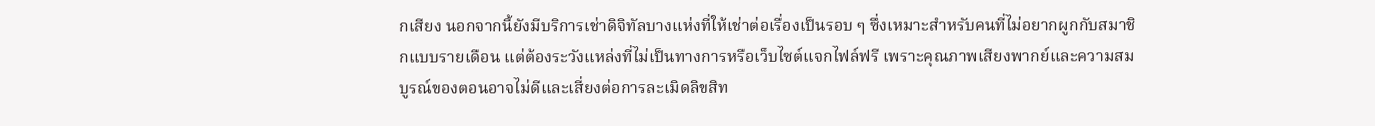กเสียง นอกจากนี้ยังมีบริการเช่าดิจิทัลบางแห่งที่ให้เช่าต่อเรื่องเป็นรอบ ๆ ซึ่งเหมาะสำหรับคนที่ไม่อยากผูกกับสมาชิกแบบรายเดือน แต่ต้องระวังแหล่งที่ไม่เป็นทางการหรือเว็บไซต์แจกไฟล์ฟรี เพราะคุณภาพเสียงพากย์และความสมบูรณ์ของตอนอาจไม่ดีและเสี่ยงต่อการละเมิดลิขสิท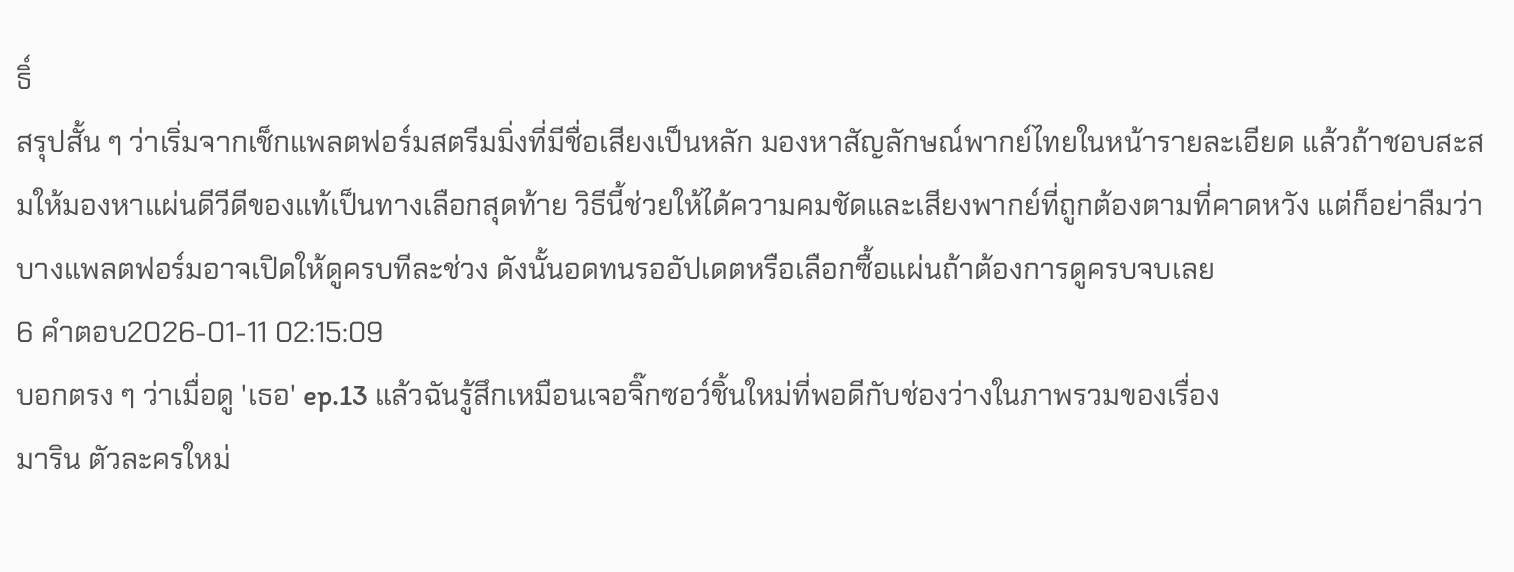ธิ์
สรุปสั้น ๆ ว่าเริ่มจากเช็กแพลตฟอร์มสตรีมมิ่งที่มีชื่อเสียงเป็นหลัก มองหาสัญลักษณ์พากย์ไทยในหน้ารายละเอียด แล้วถ้าชอบสะสมให้มองหาแผ่นดีวีดีของแท้เป็นทางเลือกสุดท้าย วิธีนี้ช่วยให้ได้ความคมชัดและเสียงพากย์ที่ถูกต้องตามที่คาดหวัง แต่ก็อย่าลืมว่าบางแพลตฟอร์มอาจเปิดให้ดูครบทีละช่วง ดังนั้นอดทนรออัปเดตหรือเลือกซื้อแผ่นถ้าต้องการดูครบจบเลย
6 คำตอบ2026-01-11 02:15:09
บอกตรง ๆ ว่าเมื่อดู 'เธอ' ep.13 แล้วฉันรู้สึกเหมือนเจอจิ๊กซอว์ชิ้นใหม่ที่พอดีกับช่องว่างในภาพรวมของเรื่อง
มาริน ตัวละครใหม่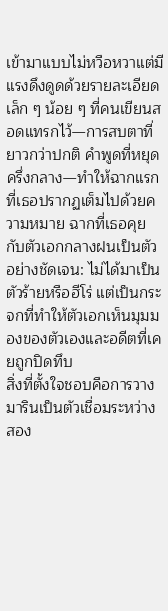เข้ามาแบบไม่หวือหวาแต่มีแรงดึงดูดด้วยรายละเอียดเล็ก ๆ น้อย ๆ ที่คนเขียนสอดแทรกไว้—การสบตาที่ยาวกว่าปกติ คำพูดที่หยุดครึ่งกลาง—ทำให้ฉากแรกที่เธอปรากฏเต็มไปด้วยความหมาย ฉากที่เธอคุยกับตัวเอกกลางฝนเป็นตัวอย่างชัดเจน: ไม่ได้มาเป็นตัวร้ายหรือฮีโร่ แต่เป็นกระจกที่ทำให้ตัวเอกเห็นมุมมองของตัวเองและอดีตที่เคยถูกปิดทึบ
สิ่งที่ตั้งใจชอบคือการวางมารินเป็นตัวเชื่อมระหว่างสอง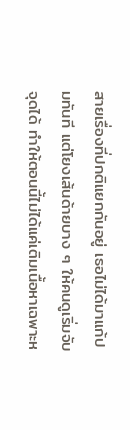สายเรื่องที่ปกติแยกกันอยู่ เธอไม่ได้มาแก้ปมทันที แต่โยงเส้นด้ายบาง ๆ ให้คนดูเริ่มจับจุดได้ ทำให้ตอนนี้ไม่ได้แค่เติมเนื้อหาเฉพาะห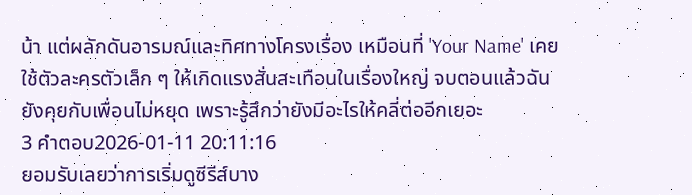น้า แต่ผลักดันอารมณ์และทิศทางโครงเรื่อง เหมือนที่ 'Your Name' เคยใช้ตัวละครตัวเล็ก ๆ ให้เกิดแรงสั่นสะเทือนในเรื่องใหญ่ จบตอนแล้วฉันยังคุยกับเพื่อนไม่หยุด เพราะรู้สึกว่ายังมีอะไรให้คลี่ต่ออีกเยอะ
3 คำตอบ2026-01-11 20:11:16
ยอมรับเลยว่าการเริ่มดูซีรีส์บาง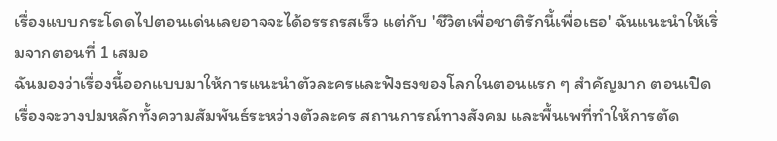เรื่องแบบกระโดดไปตอนเด่นเลยอาจจะได้อรรถรสเร็ว แต่กับ 'ชีวิตเพื่อชาติรักนี้เพื่อเธอ' ฉันแนะนำให้เริ่มจากตอนที่ 1 เสมอ
ฉันมองว่าเรื่องนี้ออกแบบมาให้การแนะนำตัวละครและฟังธงของโลกในตอนแรก ๆ สำคัญมาก ตอนเปิดเรื่องจะวางปมหลักทั้งความสัมพันธ์ระหว่างตัวละคร สถานการณ์ทางสังคม และพื้นเพที่ทำให้การตัด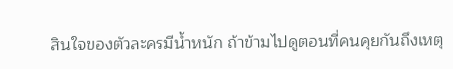สินใจของตัวละครมีน้ำหนัก ถ้าข้ามไปดูตอนที่คนคุยกันถึงเหตุ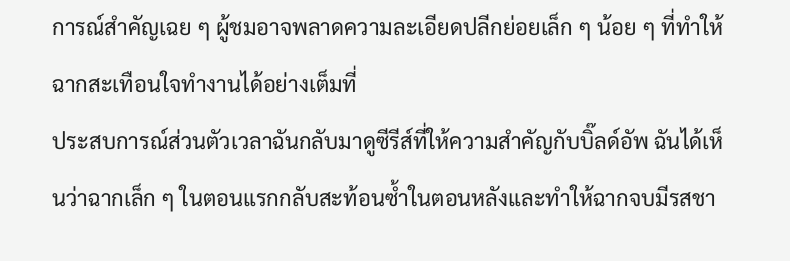การณ์สำคัญเฉย ๆ ผู้ชมอาจพลาดความละเอียดปลีกย่อยเล็ก ๆ น้อย ๆ ที่ทำให้ฉากสะเทือนใจทำงานได้อย่างเต็มที่
ประสบการณ์ส่วนตัวเวลาฉันกลับมาดูซีรีส์ที่ให้ความสำคัญกับบิ๊ลด์อัพ ฉันได้เห็นว่าฉากเล็ก ๆ ในตอนแรกกลับสะท้อนซ้ำในตอนหลังและทำให้ฉากจบมีรสชา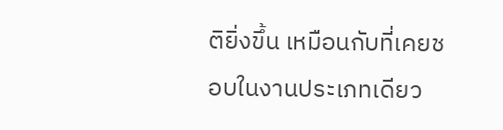ติยิ่งขึ้น เหมือนกับที่เคยชอบในงานประเภทเดียว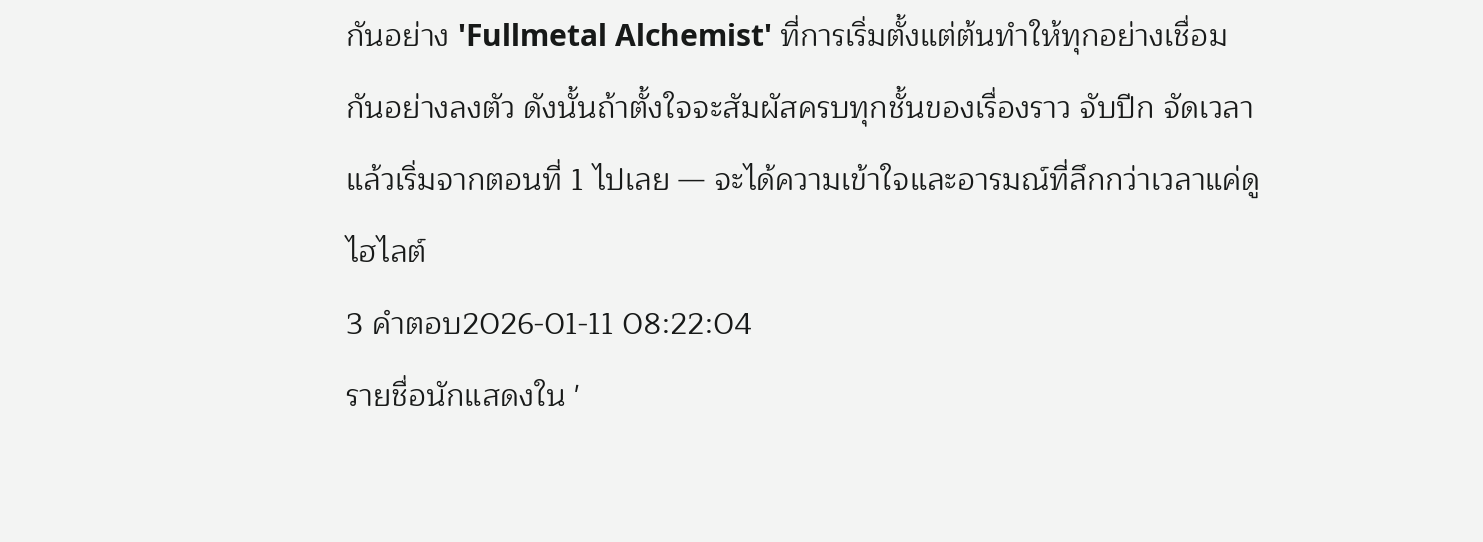กันอย่าง 'Fullmetal Alchemist' ที่การเริ่มตั้งแต่ต้นทำให้ทุกอย่างเชื่อมกันอย่างลงตัว ดังนั้นถ้าตั้งใจจะสัมผัสครบทุกชั้นของเรื่องราว จับปีก จัดเวลา แล้วเริ่มจากตอนที่ 1 ไปเลย — จะได้ความเข้าใจและอารมณ์ที่ลึกกว่าเวลาแค่ดูไฮไลต์
3 คำตอบ2026-01-11 08:22:04
รายชื่อนักแสดงใน '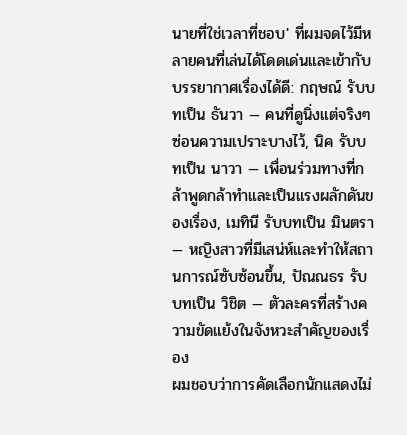นายที่ใช่เวลาที่ชอบ' ที่ผมจดไว้มีหลายคนที่เล่นได้โดดเด่นและเข้ากับบรรยากาศเรื่องได้ดี: กฤษณ์ รับบทเป็น ธันวา — คนที่ดูนิ่งแต่จริงๆ ซ่อนความเปราะบางไว้, นิค รับบทเป็น นาวา — เพื่อนร่วมทางที่กล้าพูดกล้าทำและเป็นแรงผลักดันของเรื่อง, เมทินี รับบทเป็น มินตรา — หญิงสาวที่มีเสน่ห์และทำให้สถานการณ์ซับซ้อนขึ้น, ปัณณธร รับบทเป็น วิชิต — ตัวละครที่สร้างความขัดแย้งในจังหวะสำคัญของเรื่อง
ผมชอบว่าการคัดเลือกนักแสดงไม่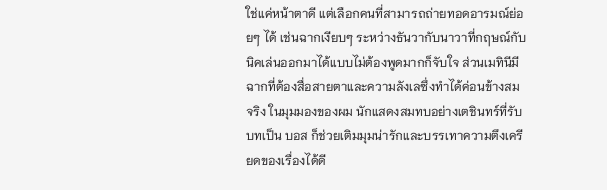ใช่แค่หน้าตาดี แต่เลือกคนที่สามารถถ่ายทอดอารมณ์ย่อยๆ ได้ เช่นฉากเงียบๆ ระหว่างธันวากับนาวาที่กฤษณ์กับนิคเล่นออกมาได้แบบไม่ต้องพูดมากก็จับใจ ส่วนเมทินีมีฉากที่ต้องสื่อสายตาและความลังเลซึ่งทำได้ค่อนข้างสมจริง ในมุมมองของผม นักแสดงสมทบอย่างเตชินทร์ที่รับบทเป็น บอส ก็ช่วยเติมมุมน่ารักและบรรเทาความตึงเครียดของเรื่องได้ดี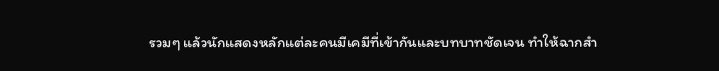รวมๆ แล้วนักแสดงหลักแต่ละคนมีเคมีที่เข้ากันและบทบาทชัดเจน ทำให้ฉากสำ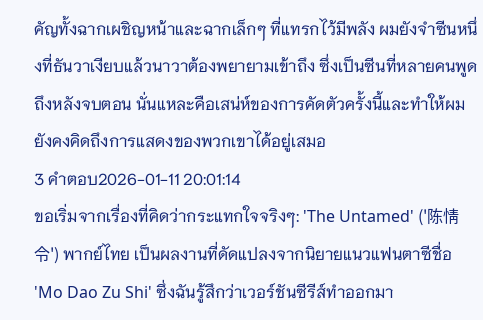คัญทั้งฉากเผชิญหน้าและฉากเล็กๆ ที่แทรกไว้มีพลัง ผมยังจำซีนหนึ่งที่ธันวาเงียบแล้วนาวาต้องพยายามเข้าถึง ซึ่งเป็นซีนที่หลายคนพูดถึงหลังจบตอน นั่นแหละคือเสน่ห์ของการคัดตัวครั้งนี้และทำให้ผมยังคงคิดถึงการแสดงของพวกเขาได้อยู่เสมอ
3 คำตอบ2026-01-11 20:01:14
ขอเริ่มจากเรื่องที่คิดว่ากระแทกใจจริงๆ: 'The Untamed' ('陈情令') พากย์ไทย เป็นผลงานที่ดัดแปลงจากนิยายแนวแฟนตาซีชื่อ 'Mo Dao Zu Shi' ซึ่งฉันรู้สึกว่าเวอร์ชันซีรีส์ทำออกมา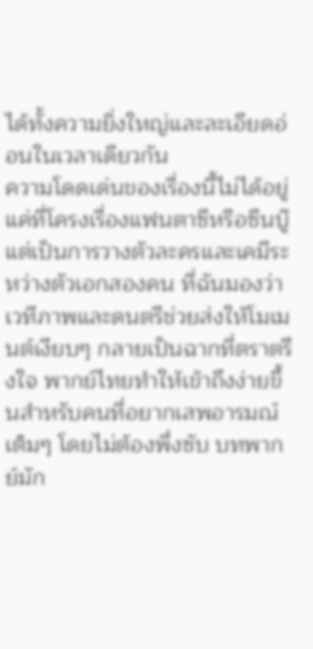ได้ทั้งความยิ่งใหญ่และละเอียดอ่อนในเวลาเดียวกัน
ความโดดเด่นของเรื่องนี้ไม่ได้อยู่แค่ที่โครงเรื่องแฟนตาซีหรือซีนบู๊ แต่เป็นการวางตัวละครและเคมีระหว่างตัวเอกสองคน ที่ฉันมองว่าเวทีภาพและดนตรีช่วยส่งให้โมเมนต์เงียบๆ กลายเป็นฉากที่ตราตรึงใจ พากย์ไทยทำให้เข้าถึงง่ายขึ้นสำหรับคนที่อยากเสพอารมณ์เต็มๆ โดยไม่ต้องพึ่งซับ บทพากย์มัก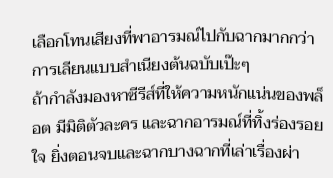เลือกโทนเสียงที่พาอารมณ์ไปกับฉากมากกว่าการเลียนแบบสำเนียงต้นฉบับเป๊ะๆ
ถ้ากำลังมองหาซีรีส์ที่ให้ความหนักแน่นของพล็อต มีมิติตัวละคร และฉากอารมณ์ที่ทิ้งร่องรอยใจ ยิ่งตอนจบและฉากบางฉากที่เล่าเรื่องผ่า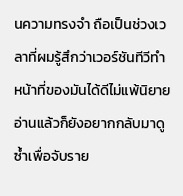นความทรงจำ ถือเป็นช่วงเวลาที่ผมรู้สึกว่าเวอร์ชันทีวีทำหน้าที่ของมันได้ดีไม่แพ้นิยาย อ่านแล้วก็ยังอยากกลับมาดูซ้ำเพื่อจับราย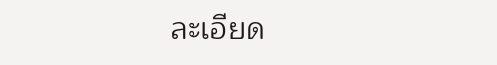ละเอียด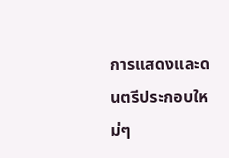การแสดงและดนตรีประกอบใหม่ๆ